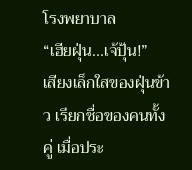โรงพยาบาล
“เฮียฝุ่น...เจ้ปุ้น!”
เสียงเล็กใสของฝุ่นข้าว เรียกชื่อของคนทั้งคู่ เมื่อประ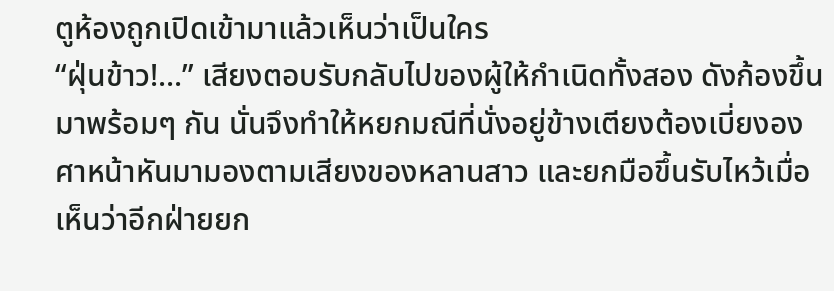ตูห้องถูกเปิดเข้ามาแล้วเห็นว่าเป็นใคร
“ฝุ่นข้าว!...” เสียงตอบรับกลับไปของผู้ให้กำเนิดทั้งสอง ดังก้องขึ้นมาพร้อมๆ กัน นั่นจึงทำให้หยกมณีที่นั่งอยู่ข้างเตียงต้องเบี่ยงองศาหน้าหันมามองตามเสียงของหลานสาว และยกมือขึ้นรับไหว้เมื่อเห็นว่าอีกฝ่ายยก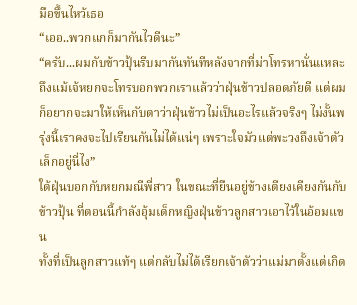มือขึ้นไหว้เธอ
“เออ..พวกแกก็มากันไวดีนะ”
“ครับ...ผมกับข้าวปุ้นรีบมากันทันทีหลังจากที่ม่าโทรหานั่นแหละ ถึงแม้เจ้หยกจะโทรบอกพวกเราแล้วว่าฝุ่นข้าวปลอดภัยดี แต่ผมก็อยากจะมาให้เห็นกับตาว่าฝุ่นข้าวไม่เป็นอะไรแล้วจริงๆ ไม่งั้นพรุ่งนี้เราคงจะไปเรียนกันไม่ได้แน่ๆ เพราะใจมัวแต่พะวงถึงเจ้าตัวเล็กอยู่นี่ไง”
ใต้ฝุ่นบอกกับหยกมณีพี่สาว ในขณะที่ยืนอยู่ข้างเตียงเคียงกันกับข้าวปุ้น ที่ตอนนี้กำลังอุ้มเด็กหญิงฝุ่นข้าวลูกสาวเอาไว้ในอ้อมแขน
ทั้งที่เป็นลูกสาวแท้ๆ แต่กลับไม่ได้เรียกเจ้าตัวว่าแม่มาตั้งแต่เกิด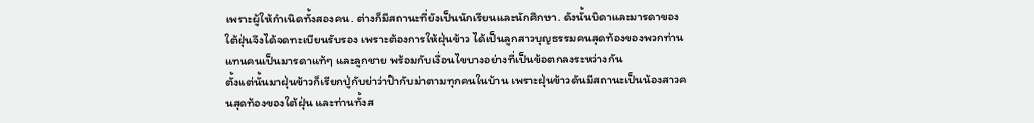เพราะผู้ให้กำเนิดทั้งสองคน. ต่างก็มีสถานะที่ยังเป็นนักเรียนและนักศึกษา. ดังนั้นบิดาและมารดาของใต้ฝุ่นจึงได้จดทะเบียนรับรอง เพราะต้องการให้ฝุ่นข้าว ได้เป็นลูกสาวบุญธรรมคนสุดท้องของพวกท่าน แทนคนเป็นมารดาแท้ๆ และลูกชาย พร้อมกับเงื่อนไขบางอย่างที่เป็นข้อตกลงระหว่างกัน
ตั้งแต่นั้นมาฝุ่นข้าวก็เรียกปู่กับย่าว่าป๊ากับม่าตามทุกคนในบ้าน เพราะฝุ่นข้าวดันมีสถานะเป็นน้องสาวคนสุดท้องของใต้ฝุ่น และท่านทั้งส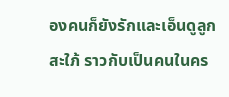องคนก็ยังรักและเอ็นดูลูกสะใภ้ ราวกับเป็นคนในคร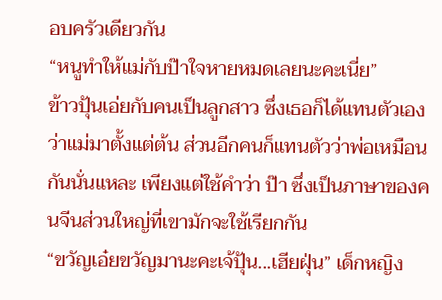อบครัวเดียวกัน
“หนูทำให้แม่กับป๊าใจหายหมดเลยนะคะเนี่ย”
ข้าวปุ้นเอ่ยกับคนเป็นลูกสาว ซึ่งเธอก็ได้แทนตัวเองว่าแม่มาตั้งแต่ต้น ส่วนอีกคนก็แทนตัวว่าพ่อเหมือนกันนั่นแหละ เพียงแต่ใช้คำว่า ป๊า ซึ่งเป็นภาษาของคนจีนส่วนใหญ่ที่เขามักจะใช้เรียกกัน
“ขวัญเอ๋ยขวัญมานะคะเจ้ปุ้น...เฮียฝุ่น” เด็กหญิง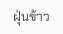ฝุ่นข้าว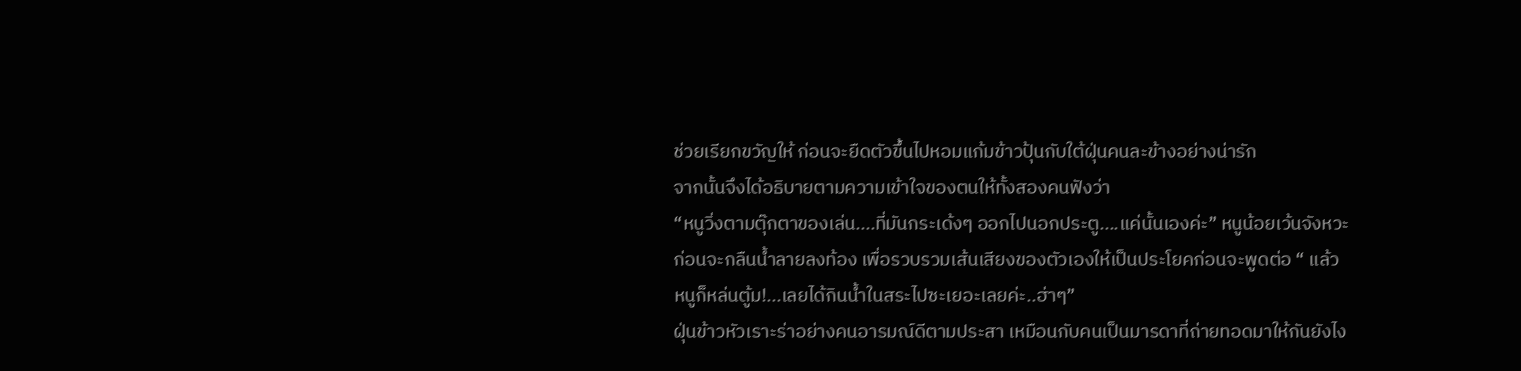ช่วยเรียกขวัญให้ ก่อนจะยืดตัวขึ้นไปหอมแก้มข้าวปุ้นกับใต้ฝุ่นคนละข้างอย่างน่ารัก
จากนั้นจึงได้อธิบายตามความเข้าใจของตนให้ทั้งสองคนฟังว่า
“หนูวิ่งตามตุ๊กตาของเล่น....ที่มันกระเด้งๆ ออกไปนอกประตู....แค่นั้นเองค่ะ” หนูน้อยเว้นจังหวะก่อนจะกลืนน้ำลายลงท้อง เพื่อรวบรวมเส้นเสียงของตัวเองให้เป็นประโยคก่อนจะพูดต่อ “ แล้วหนูก็หล่นตู้ม!...เลยได้กินน้ำในสระไปซะเยอะเลยค่ะ..ฮ่าๆ”
ฝุ่นข้าวหัวเราะร่าอย่างคนอารมณ์ดีตามประสา เหมือนกับคนเป็นมารดาที่ถ่ายทอดมาให้กันยังไง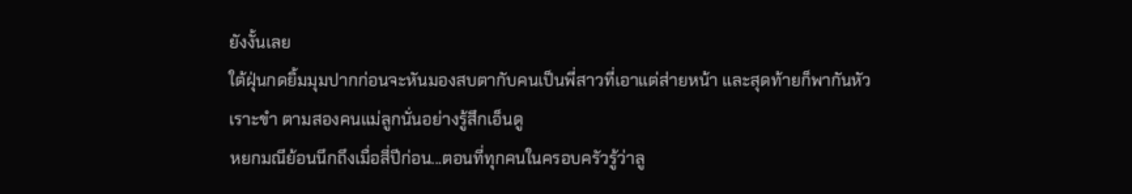ยังงั้นเลย
ใต้ฝุ่นกดยิ้มมุมปากก่อนจะหันมองสบตากับคนเป็นพี่สาวที่เอาแต่ส่ายหน้า และสุดท้ายก็พากันหัวเราะขำ ตามสองคนแม่ลูกนั่นอย่างรู้สึกเอ็นดู
หยกมณีย้อนนึกถึงเมื่อสี่ปีก่อน...ตอนที่ทุกคนในครอบครัวรู้ว่าลู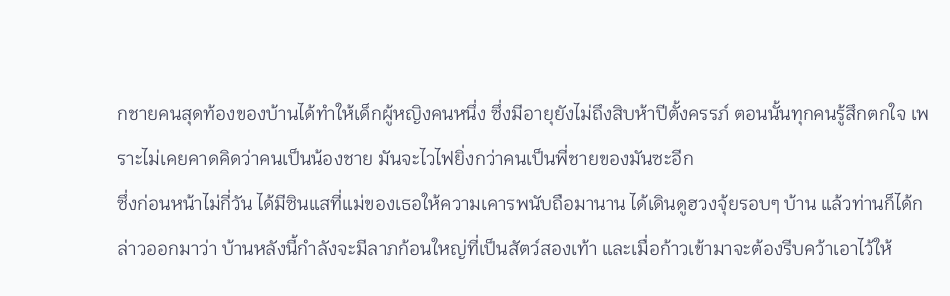กชายคนสุดท้องของบ้านได้ทำให้เด็กผู้หญิงคนหนึ่ง ซึ่งมีอายุยังไม่ถึงสิบห้าปีตั้งครรภ์ ตอนนั้นทุกคนรู้สึกตกใจ เพราะไม่เคยคาดคิดว่าคนเป็นน้องชาย มันจะไวไฟยิ่งกว่าคนเป็นพี่ชายของมันซะอีก
ซึ่งก่อนหน้าไม่กี่วัน ได้มีซินแสที่แม่ของเธอให้ความเคารพนับถือมานาน ได้เดินดูฮวงจุ้ยรอบๆ บ้าน แล้วท่านก็ได้กล่าวออกมาว่า บ้านหลังนี้กำลังจะมีลาภก้อนใหญ่ที่เป็นสัตว์สองเท้า และเมื่อก้าวเข้ามาจะต้องรีบคว้าเอาไว้ให้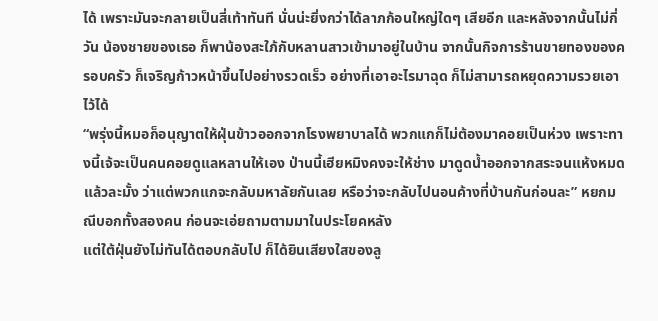ได้ เพราะมันจะกลายเป็นสี่เท้าทันที นั่นน่ะยิ่งกว่าได้ลาภก้อนใหญ่ใดๆ เสียอีก และหลังจากนั้นไม่กี่วัน น้องชายของเธอ ก็พาน้องสะใภ้กับหลานสาวเข้ามาอยู่ในบ้าน จากนั้นกิจการร้านขายทองของครอบครัว ก็เจริญก้าวหน้าขึ้นไปอย่างรวดเร็ว อย่างที่เอาอะไรมาฉุด ก็ไม่สามารถหยุดความรวยเอาไว้ได้
“พรุ่งนี้หมอก็อนุญาตให้ฝุ่นข้าวออกจากโรงพยาบาลได้ พวกแกก็ไม่ต้องมาคอยเป็นห่วง เพราะทางนี้เจ้จะเป็นคนคอยดูแลหลานให้เอง ป่านนี้เฮียหมิงคงจะให้ช่าง มาดูดน้ำออกจากสระจนแห้งหมดแล้วละมั้ง ว่าแต่พวกแกจะกลับมหาลัยกันเลย หรือว่าจะกลับไปนอนค้างที่บ้านกันก่อนละ” หยกมณีบอกทั้งสองคน ก่อนจะเอ่ยถามตามมาในประโยคหลัง
แต่ใต้ฝุ่นยังไม่ทันได้ตอบกลับไป ก็ได้ยินเสียงใสของลู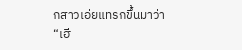กสาวเอ่ยแทรกขึ้นมาว่า
“เฮี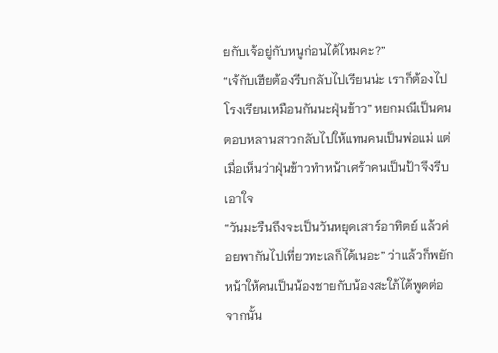ยกับเจ้อยู่กับหนูก่อนได้ไหมคะ?”
“เจ้กับเฮียต้องรีบกลับไปเรียนน่ะ เราก็ต้องไปโรงเรียนเหมือนกันนะฝุ่นข้าว” หยกมณีเป็นคนตอบหลานสาวกลับไปให้แทนคนเป็นพ่อแม่ แต่เมื่อเห็นว่าฝุ่นข้าวทำหน้าเศร้าคนเป็นป้าจึงรีบเอาใจ
“วันมะรืนถึงจะเป็นวันหยุดเสาร์อาทิตย์ แล้วค่อยพากันไปเที่ยวทะเลก็ได้เนอะ” ว่าแล้วก็พยักหน้าให้คนเป็นน้องชายกับน้องสะใภ้ได้พูดต่อจากนั้น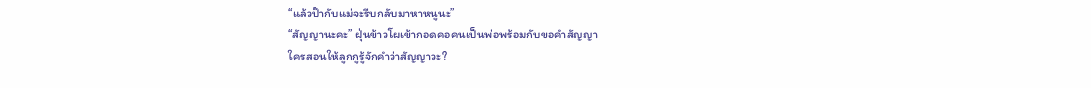“แล้วป๊ากับแม่จะรีบกลับมาหาหนูนะ”
“สัญญานะคะ” ฝุ่นข้าวโผเข้ากอดคอคนเป็นพ่อพร้อมกับขอคำสัญญา
ใครสอนให้ลูกกูรู้จักคำว่าสัญญาวะ?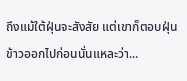ถึงแม้ใต้ฝุ่นจะสังสัย แต่เขาก็ตอบฝุ่นข้าวออกไปก่อนนั่นแหละว่า...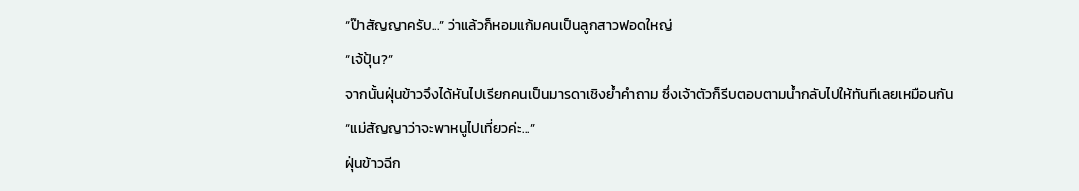“ป๊าสัญญาครับ...” ว่าแล้วก็หอมแก้มคนเป็นลูกสาวฟอดใหญ่
“เจ้ปุ้น?”
จากนั้นฝุ่นข้าวจึงได้หันไปเรียกคนเป็นมารดาเชิงย้ำคำถาม ซึ่งเจ้าตัวก็รีบตอบตามน้ำกลับไปให้ทันทีเลยเหมือนกัน
“แม่สัญญาว่าจะพาหนูไปเที่ยวค่ะ...”
ฝุ่นข้าวฉีก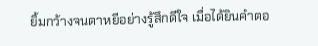ยิ้มกว้างจนตาหยีอย่างรู้สึกดีใจ เมื่อได้ยินคำตอ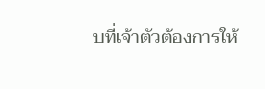บที่เจ้าตัวต้องการให้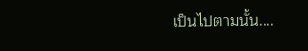เป็นไปตามนั้น....